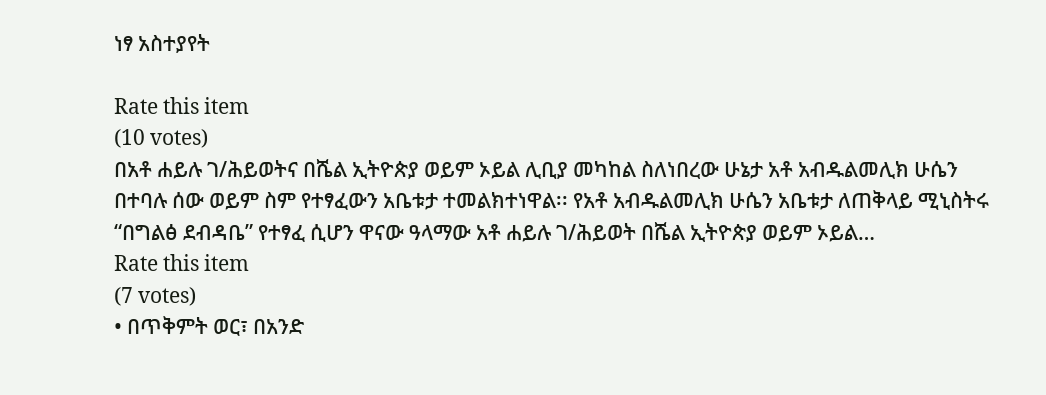ነፃ አስተያየት

Rate this item
(10 votes)
በአቶ ሐይሉ ገ/ሕይወትና በሼል ኢትዮጵያ ወይም ኦይል ሊቢያ መካከል ስለነበረው ሁኔታ አቶ አብዱልመሊክ ሁሴን በተባሉ ሰው ወይም ስም የተፃፈውን አቤቱታ ተመልክተነዋል፡፡ የአቶ አብዱልመሊክ ሁሴን አቤቱታ ለጠቅላይ ሚኒስትሩ “በግልፅ ደብዳቤ” የተፃፈ ሲሆን ዋናው ዓላማው አቶ ሐይሉ ገ/ሕይወት በሼል ኢትዮጵያ ወይም ኦይል…
Rate this item
(7 votes)
• በጥቅምት ወር፣ በአንድ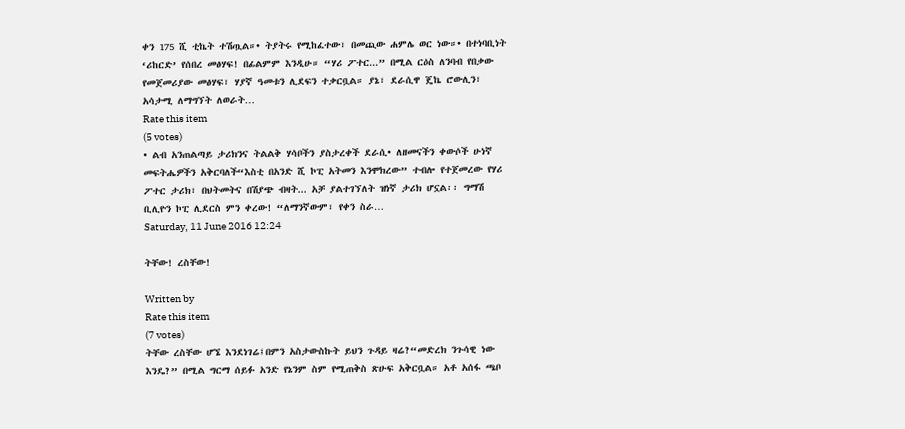ቀን 175 ሺ ቲኬት ተሽጧል።• ትያትሩ የሚከፈተው፣ በመጪው ሐምሌ ወር ነው።• በተነባቢነት ‘ሪከርድ’ የሰበረ መፅሃፍ! በፊልምም እንዲሁ። “ሃሪ ፖተር...” በሚል ርዕስ ለንባብ የበቃው የመጀመሪያው መፅሃፍ፣ ሃያኛ ዓመቱን ሊደፍን ተቃርቧል። ያኔ፣ ደራሲዋ ጄኬ ሮውሊን፣ አሳታሚ ለማግኘት ለወራት…
Rate this item
(5 votes)
• ልብ አንጠልጣይ ታሪክንና ትልልቅ ሃሳቦችን ያስታረቀች ደራሲ• ለዘመናችን ቀውሶች ሁነኛ መፍትሔዎችን አቅርባለች“እስቲ በአንድ ሺ ኮፒ አትመን እንሞክረው” ተብሎ የተጀመረው የሃሪ ፖተር ታሪክ፣ በህትመትና በሽያጭ ብዛት... አቻ ያልተገኘለት ዝነኛ ታሪክ ሆኗል፡፡ ግማሽ ቢሊዮን ኮፒ ሊደርስ ምን ቀረው! “ለማንኛውም፣ የቀን ስራ…
Saturday, 11 June 2016 12:24

ትቸው! ረስቸው!

Written by
Rate this item
(7 votes)
ትቸው ረስቸው ሆኜ እንደነገሬ፤በምን አስታውስኩት ይህን ጉዳይ ዛሬ?“መድረክ ንጉሳዊ ነው እንዴ?” በሚል ግርማ ሰይፉ አንድ የኔንም ስም የሚጠቅስ ጽሁፍ አቅርቧል። አቶ አሰፋ ጫቦ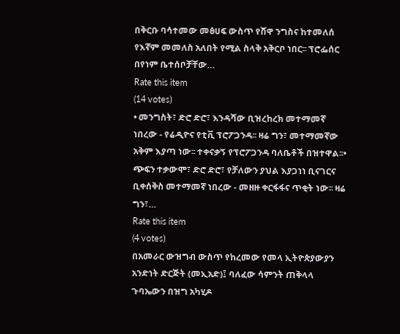በቅርቡ ባሳተመው መፅሀፍ ውስጥ የሸዋ ንግስና ከተመለሰ የእኛም መመለስ አለበት የሚል ስላቅ አቅርቦ ነበር፡፡ ፕሮፌሰር በየነም ቤተሰቦቻቸው…
Rate this item
(14 votes)
• መንግስት፣ ድሮ ድሮ፣ እንዳሻው ቢዝረከረክ መተማመኛ ነበረው - የሬዲዮና የቲቪ ፕሮፖጋንዳ፡፡ ዛሬ ግን፣ መተማመኛው አቅም እያጣ ነው፡፡ ተቀናቃኝ የፕሮፖጋንዳ ባለቤቶች በዝተዋል፡፡• ጭፍን ተቃውሞ፣ ድሮ ድሮ፣ የቻለውን ያህል እያጋነነ ቢናገርና ቢቀሰቅስ መተማመኛ ነበረው - መዘዙ ቀርፋፋና ጥቂት ነው፡፡ ዛሬ ግን፣…
Rate this item
(4 votes)
በአመራር ውዝግብ ውስጥ የከረመው የመላ ኢትዮጵያውያን አንድነት ድርጅት (መኢአድ)፤ ባለፈው ሳምንት ጠቅላላ ጉባኤውን በዝግ አካሂዶ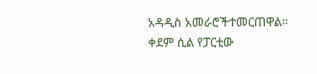አዳዲስ አመራሮችተመርጠዋል፡፡ ቀደም ሲል የፓርቲው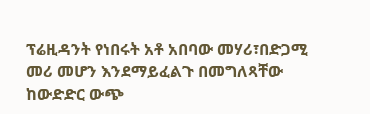ፕሬዚዳንት የነበሩት አቶ አበባው መሃሪ፣በድጋሚ መሪ መሆን እንደማይፈልጉ በመግለጻቸው ከውድድር ውጭ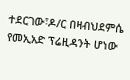ተደርገው፣ዶ/ር በዛብህደምሴ የመኢአድ ፕሬዚዳንት ሆነው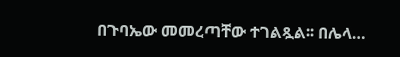በጉባኤው መመረጣቸው ተገልጿል፡፡ በሌላ…